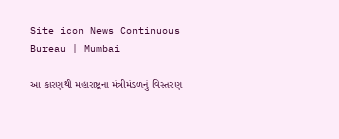Site icon News Continuous Bureau | Mumbai

આ કારણથી મહારાષ્ટ્રના મંત્રીમંડળનું વિસ્તરણ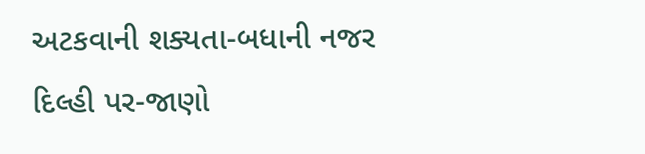અટકવાની શક્યતા-બધાની નજર દિલ્હી પર-જાણો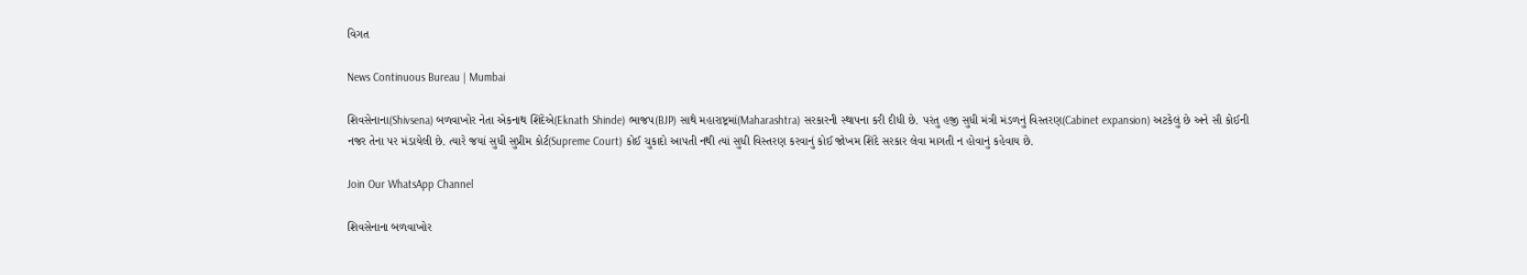વિગત

News Continuous Bureau | Mumbai

શિવસેનાના(Shivsena) બળવાખોર નેતા એકનાથ શિંદેએ(Eknath Shinde) ભાજપ(BJP) સાથે મહારાષ્ટ્રમાં(Maharashtra) સરકારની સ્થાપના કરી દીધી છે. પરંતુ હજી સુધી મંત્રી મંડળનું વિસ્તરણ(Cabinet expansion) અટકેલું છે અને સૌ કોઈની નજર તેના પર મંડાયેલી છે. ત્યારે જયાં સુધી સુપ્રીમ કોર્ટ(Supreme Court) કોઈ ચુકાદો આપતી નથી ત્યાં સુધી વિસ્તરણ કરવાનું કોઈ જોખમ શિંદે સરકાર લેવા માગતી ન હોવાનું કહેવાય છે.

Join Our WhatsApp Channel

શિવસેનાના બળવાખોર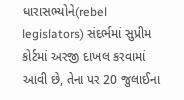ધારાસભ્યોને(rebel legislators) સંદર્ભમાં સુપ્રીમ કોર્ટમાં અરજી દાખલ કરવામાં આવી છે, તેના પર 20 જુલાઈના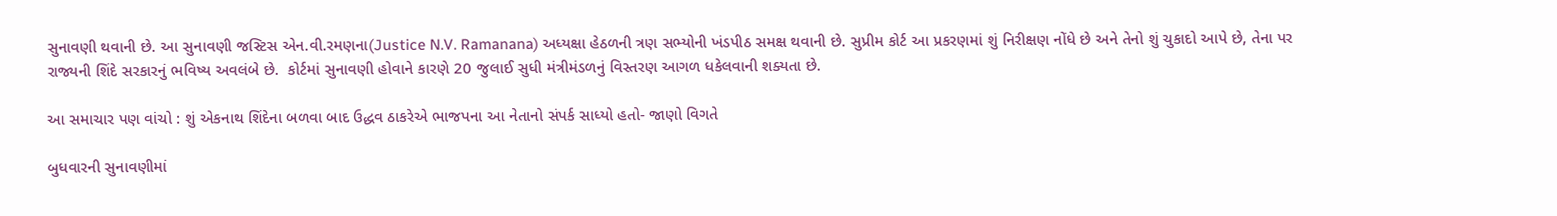સુનાવણી થવાની છે. આ સુનાવણી જસ્ટિસ એન.વી.રમણના(Justice N.V. Ramanana) અધ્યક્ષા હેઠળની ત્રણ સભ્યોની ખંડપીઠ સમક્ષ થવાની છે. સુપ્રીમ કોર્ટ આ પ્રકરણમાં શું નિરીક્ષણ નોંધે છે અને તેનો શું ચુકાદો આપે છે, તેના પર રાજ્યની શિંદે સરકારનું ભવિષ્ય અવલંબે છે.  કોર્ટમાં સુનાવણી હોવાને કારણે 20 જુલાઈ સુધી મંત્રીમંડળનું વિસ્તરણ આગળ ધકેલવાની શક્યતા છે.

આ સમાચાર પણ વાંચો : શું એકનાથ શિંદેના બળવા બાદ ઉદ્ધવ ઠાકરેએ ભાજપના આ નેતાનો સંપર્ક સાધ્યો હતો- જાણો વિગતે

બુધવારની સુનાવણીમાં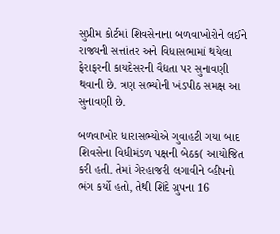સુપ્રીમ કોર્ટમાં શિવસેનાના બળવાખોરોને લઈને રાજ્યની સત્તાંતર અને વિધાસભામાં થયેલા ફેરાફરની કાયદેસરની વૈદ્યતા પર સુનાવણી થવાની છે. ત્રણ સભ્યોની ખંડપીઠ સમક્ષ આ સુનાવણી છે.

બળવાખોર ધારાસભ્યોએ ગુવાહટી ગયા બાદ શિવસેના વિધીમંડળ પક્ષની બેઠક( આયોજિત કરી હતી. તેમાં ગેરહાજરી લગાવીને વ્હીપનો ભંગ કર્યો હતો, તેથી શિંદે ગ્રુપના 16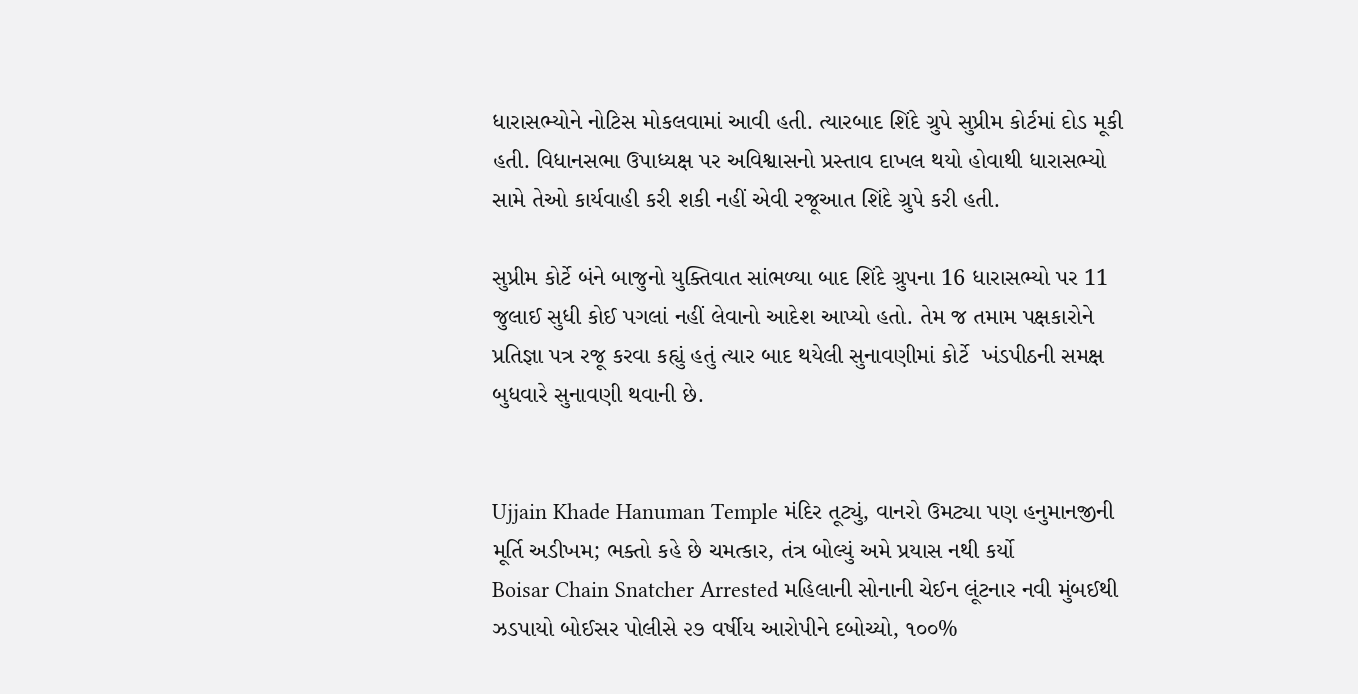ધારાસભ્યોને નોટિસ મોકલવામાં આવી હતી. ત્યારબાદ શિંદે ગ્રુપે સુપ્રીમ કોર્ટમાં દોડ મૂકી હતી. વિધાનસભા ઉપાધ્યક્ષ પર અવિશ્વાસનો પ્રસ્તાવ દાખલ થયો હોવાથી ધારાસભ્યો સામે તેઓ કાર્યવાહી કરી શકી નહીં એવી રજૂઆત શિંદે ગ્રુપે કરી હતી.

સુપ્રીમ કોર્ટે બંને બાજુનો યુક્તિવાત સાંભળ્યા બાદ શિંદે ગ્રુપના 16 ધારાસભ્યો પર 11 જુલાઈ સુધી કોઈ પગલાં નહીં લેવાનો આદેશ આપ્યો હતો. તેમ જ તમામ પક્ષકારોને પ્રતિજ્ઞા પત્ર રજૂ કરવા કહ્યું હતું ત્યાર બાદ થયેલી સુનાવણીમાં કોર્ટે  ખંડપીઠની સમક્ષ બુધવારે સુનાવણી થવાની છે.


Ujjain Khade Hanuman Temple મંદિર તૂટ્યું, વાનરો ઉમટ્યા પણ હનુમાનજીની મૂર્તિ અડીખમ; ભક્તો કહે છે ચમત્કાર, તંત્ર બોલ્યું અમે પ્રયાસ નથી કર્યો
Boisar Chain Snatcher Arrested મહિલાની સોનાની ચેઈન લૂંટનાર નવી મુંબઈથી ઝડપાયો બોઈસર પોલીસે ૨૭ વર્ષીય આરોપીને દબોચ્યો, ૧૦૦%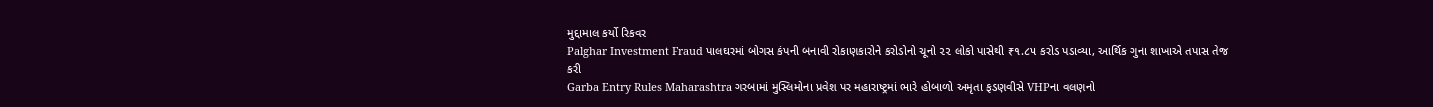મુદ્દામાલ કર્યો રિકવર
Palghar Investment Fraud પાલઘરમાં બોગસ કંપની બનાવી રોકાણકારોને કરોડોનો ચૂનો ૨૨ લોકો પાસેથી ₹૧.૮૫ કરોડ પડાવ્યા, આર્થિક ગુના શાખાએ તપાસ તેજ કરી
Garba Entry Rules Maharashtra ગરબામાં મુસ્લિમોના પ્રવેશ પર મહારાષ્ટ્રમાં ભારે હોબાળો અમૃતા ફડણવીસે VHPના વલણનો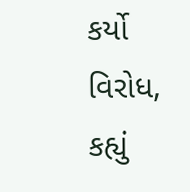કર્યો વિરોધ, કહ્યું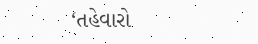‘તહેવારો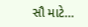સૌ માટે…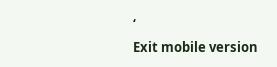‘
Exit mobile version